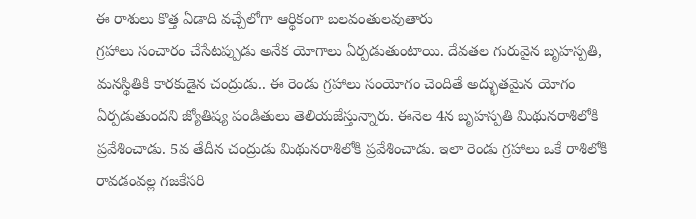ఈ రాశులు కొత్త ఏడాది వచ్చేలోగా ఆర్థికంగా బలవంతులవుతారు
గ్రహాలు సంచారం చేసేటప్పుడు అనేక యోగాలు ఏర్పడుతుంటాయి. దేవతల గురువైన బృహస్పతి, మనస్థితికి కారకుడైన చంద్రుడు.. ఈ రెండు గ్రహాలు సంయోగం చెందితే అద్భుతమైన యోగం ఏర్పడుతుందని జ్యోతిష్య పండితులు తెలియజేస్తున్నారు. ఈనెల 4న బృహస్పతి మిథునరాశిలోకి ప్రవేశించాడు. 5వ తేదీన చంద్రుడు మిథునరాశిలోకి ప్రవేశించాడు. ఇలా రెండు గ్రహాలు ఒకే రాశిలోకి రావడంవల్ల గజకేసరి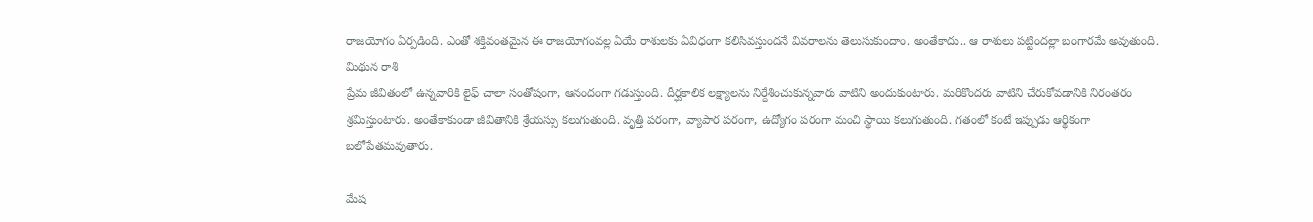రాజయోగం ఏర్పడింది. ఎంతో శక్తివంతమైన ఈ రాజయోగంవల్ల ఏయే రాశులకు ఏవిధంగా కలిసివస్తుందనే వివరాలను తెలుసుకుందాం. అంతేకాదు.. ఆ రాశులు పట్టిందల్లా బంగారమే అవుతుంది.
మిథున రాశి
ప్రేమ జీవితంలో ఉన్నవారికి లైఫ్ చాలా సంతోషంగా, ఆనందంగా గడుస్తుంది. దీర్ఘకాలిక లక్ష్యాలను నిర్దేశించుకున్నవారు వాటిని అందుకుంటారు. మరికొందరు వాటిని చేరుకోవడానికి నిరంతరం శ్రమిస్తుంటారు. అంతేకాకుండా జీవితానికి శ్రేయస్సు కలుగుతుంది. వృత్తి పరంగా, వ్యాపార పరంగా, ఉద్యోగం పరంగా మంచి స్థాయి కలుగుతుంది. గతంలో కంటే ఇప్పుడు ఆర్థికంగా బలోపేతమవుతారు.

మేష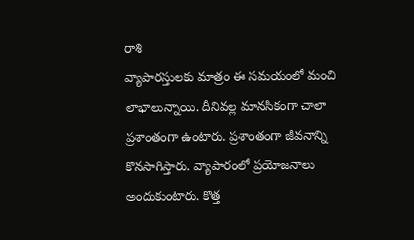రాశి
వ్యాపారస్తులకు మాత్రం ఈ సమయంలో మంచి లాభాలున్నాయి. దీనివల్ల మానసికంగా చాలా ప్రశాంతంగా ఉంటారు. ప్రశాంతంగా జీవనాన్ని కొనసాగిస్తారు. వ్యాపారంలో ప్రయోజనాలు అందుకుంటారు. కొత్త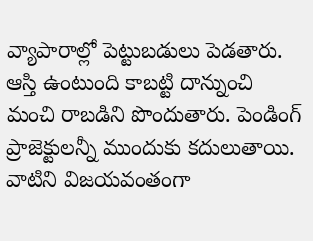వ్యాపారాల్లో పెట్టుబడులు పెడతారు. ఆస్తి ఉంటుంది కాబట్టి దాన్నుంచి మంచి రాబడిని పొందుతారు. పెండింగ్ ప్రాజెక్టులన్నీ ముందుకు కదులుతాయి. వాటిని విజయవంతంగా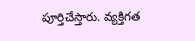పూర్తిచేస్తారు. వ్యక్తిగత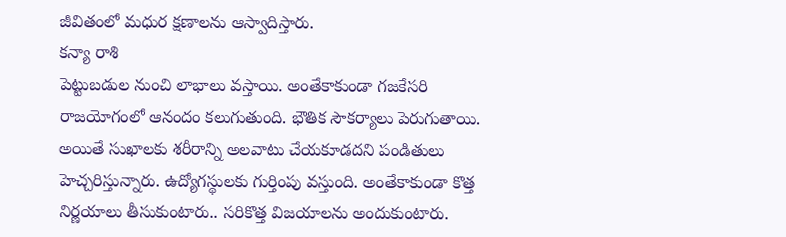జీవితంలో మధుర క్షణాలను ఆస్వాదిస్తారు.
కన్యా రాశి
పెట్టుబడుల నుంచి లాభాలు వస్తాయి. అంతేకాకుండా గజకేసరి రాజయోగంలో ఆనందం కలుగుతుంది. భౌతిక సౌకర్యాలు పెరుగుతాయి. అయితే సుఖాలకు శరీరాన్ని అలవాటు చేయకూడదని పండితులు హెచ్చరిస్తున్నారు. ఉద్యోగస్థులకు గుర్తింపు వస్తుంది. అంతేకాకుండా కొత్త నిర్ణయాలు తీసుకుంటారు.. సరికొత్త విజయాలను అందుకుంటారు.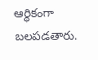ఆర్థికంగా బలపడతారు.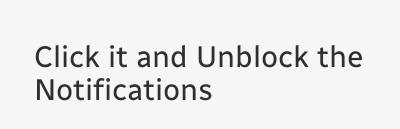Click it and Unblock the Notifications